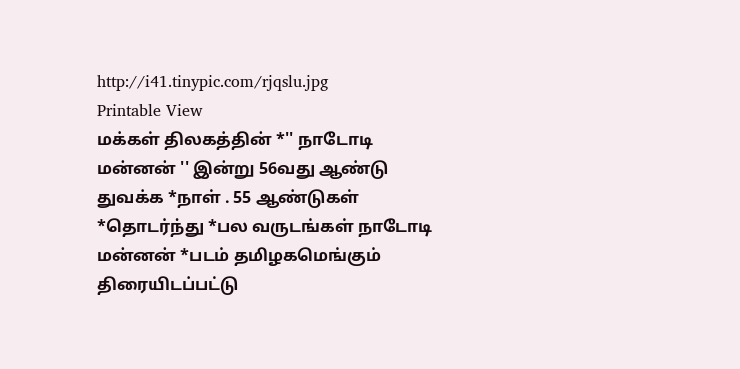http://i41.tinypic.com/rjqslu.jpg
Printable View
மக்கள் திலகத்தின் *'' நாடோடி மன்னன் '' இன்று 56வது ஆண்டு துவக்க *நாள் . 55 ஆண்டுகள் *தொடர்ந்து *பல வருடங்கள் நாடோடி மன்னன் *படம் தமிழகமெங்கும் திரையிடப்பட்டு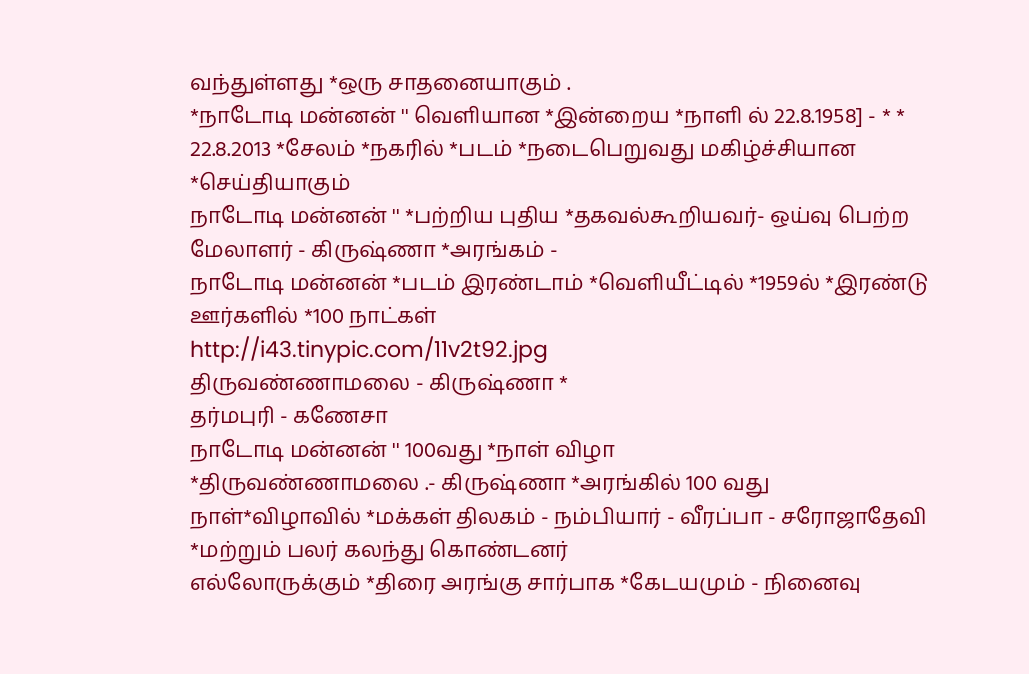வந்துள்ளது *ஒரு சாதனையாகும் .
*நாடோடி மன்னன் '' வெளியான *இன்றைய *நாளி ல் 22.8.1958] - * * 22.8.2013 *சேலம் *நகரில் *படம் *நடைபெறுவது மகிழ்ச்சியான *செய்தியாகும்
நாடோடி மன்னன் '' *பற்றிய புதிய *தகவல்கூறியவர்- ஒய்வு பெற்ற மேலாளர் - கிருஷ்ணா *அரங்கம் -
நாடோடி மன்னன் *படம் இரண்டாம் *வெளியீட்டில் *1959ல் *இரண்டு ஊர்களில் *100 நாட்கள்
http://i43.tinypic.com/11v2t92.jpg
திருவண்ணாமலை - கிருஷ்ணா *
தர்மபுரி - கணேசா
நாடோடி மன்னன் '' 100வது *நாள் விழா
*திருவண்ணாமலை .- கிருஷ்ணா *அரங்கில் 100 வது நாள்*விழாவில் *மக்கள் திலகம் - நம்பியார் - வீரப்பா - சரோஜாதேவி *மற்றும் பலர் கலந்து கொண்டனர்
எல்லோருக்கும் *திரை அரங்கு சார்பாக *கேடயமும் - நினைவு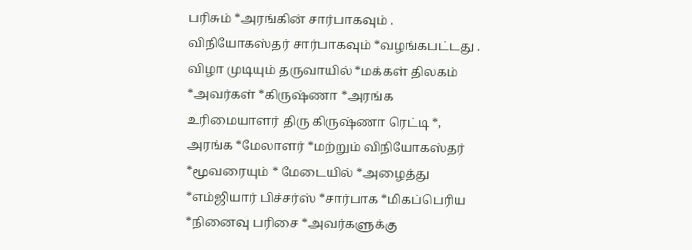பரிசும் *அரங்கின் சார்பாகவும் . விநியோகஸ்தர் சார்பாகவும் *வழங்கபட்டது .
விழா முடியும் தருவாயில் *மக்கள் திலகம் *அவர்கள் *கிருஷ்ணா *அரங்க உரிமையாளர் திரு கிருஷ்ணா ரெட்டி *, அரங்க *மேலாளர் *மற்றும் விநியோகஸ்தர் *மூவரையும் * மேடையில் *அழைத்து *எம்ஜியார் பிச்சர்ஸ் *சார்பாக *மிகப்பெரிய *நினைவு பரிசை *அவர்களுக்கு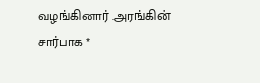வழங்கினார் .அரங்கின் சார்பாக *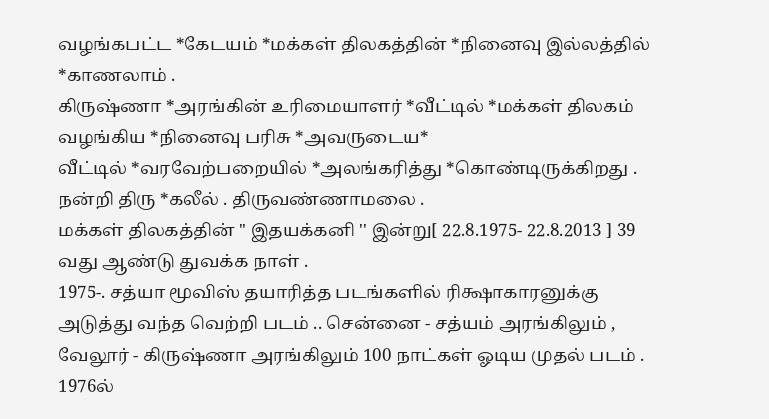வழங்கபட்ட *கேடயம் *மக்கள் திலகத்தின் *நினைவு இல்லத்தில் *காணலாம் .
கிருஷ்ணா *அரங்கின் உரிமையாளர் *வீட்டில் *மக்கள் திலகம் வழங்கிய *நினைவு பரிசு *அவருடைய*
வீட்டில் *வரவேற்பறையில் *அலங்கரித்து *கொண்டிருக்கிறது .
நன்றி திரு *கலீல் . திருவண்ணாமலை .
மக்கள் திலகத்தின் '' இதயக்கனி '' இன்று[ 22.8.1975- 22.8.2013 ] 39 வது ஆண்டு துவக்க நாள் .
1975-. சத்யா மூவிஸ் தயாரித்த படங்களில் ரிக்ஷாகாரனுக்கு அடுத்து வந்த வெற்றி படம் .. சென்னை - சத்யம் அரங்கிலும் , வேலூர் - கிருஷ்ணா அரங்கிலும் 100 நாட்கள் ஓடிய முதல் படம் .
1976ல்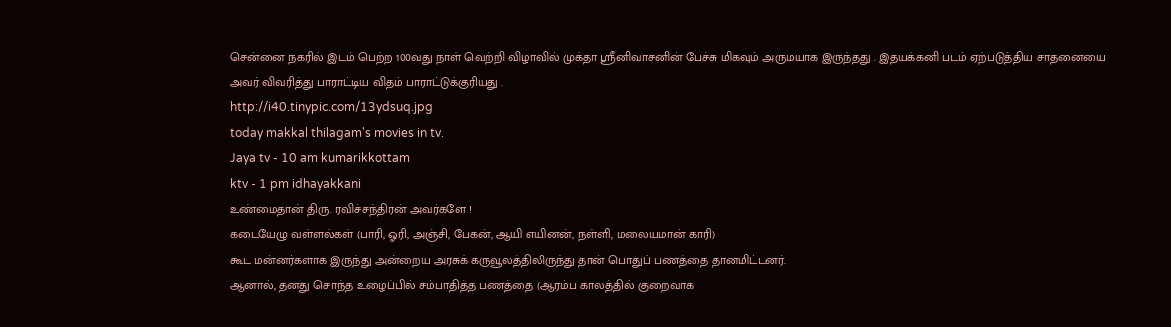சென்னை நகரில் இடம் பெற்ற 100வது நாள் வெற்றி விழாவில் முக்தா ஸ்ரீனிவாசனின் பேச்சு மிகவும் அருமயாக இருந்தது . இதயக்கனி படம் ஏற்படுத்திய சாதனையை அவர் விவரித்து பாராட்டிய விதம் பாராட்டுக்குரியது .
http://i40.tinypic.com/13ydsuq.jpg
today makkal thilagam's movies in tv.
Jaya tv - 10 am kumarikkottam
ktv - 1 pm idhayakkani
உண்மைதான் திரு. ரவிச்சந்திரன் அவர்களே !
கடையேழு வள்ளல்கள் (பாரி, ஓரி, அஞ்சி, பேகன், ஆயி எயினன், நள்ளி, மலையமான் காரி)
கூட மன்னர்களாக இருந்து அன்றைய அரசுக் கருவூலத்திலிருந்து தான் பொதுப் பணத்தை தானமிட்டனர்.
ஆனால், தனது சொந்த உழைப்பில் சம்பாதித்த பணத்தை (ஆரம்ப காலத்தில் குறைவாக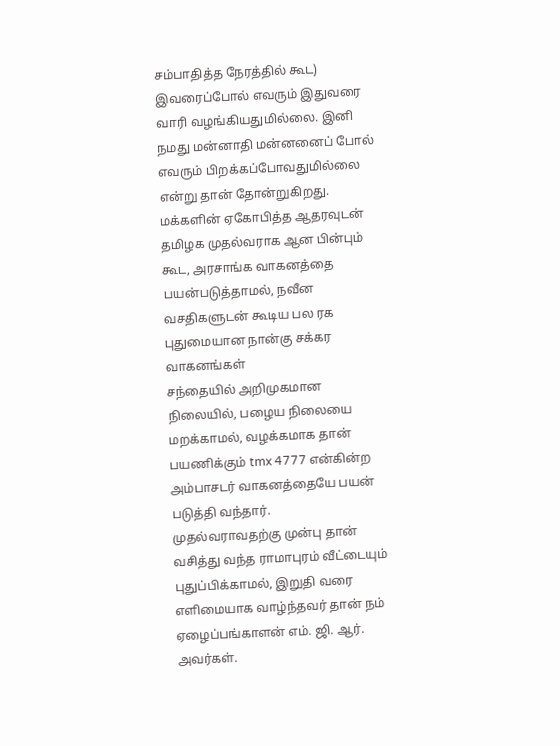சம்பாதித்த நேரத்தில் கூட) இவரைப்போல் எவரும் இதுவரை வாரி வழங்கியதுமில்லை. இனி நமது மன்னாதி மன்னனைப் போல் எவரும் பிறக்கப்போவதுமில்லை என்று தான் தோன்றுகிறது.
மக்களின் ஏகோபித்த ஆதரவுடன் தமிழக முதல்வராக ஆன பின்பும் கூட, அரசாங்க வாகனத்தை பயன்படுத்தாமல், நவீன வசதிகளுடன் கூடிய பல ரக புதுமையான நான்கு சக்கர வாகனங்கள்
சந்தையில் அறிமுகமான நிலையில், பழைய நிலையை மறக்காமல், வழக்கமாக தான் பயணிக்கும் tmx 4777 என்கின்ற அம்பாசடர் வாகனத்தையே பயன் படுத்தி வந்தார்.
முதல்வராவதற்கு முன்பு தான் வசித்து வந்த ராமாபுரம் வீட்டையும் புதுப்பிக்காமல், இறுதி வரை எளிமையாக வாழ்ந்தவர் தான் நம் ஏழைப்பங்காளன் எம். ஜி. ஆர். அவர்கள்.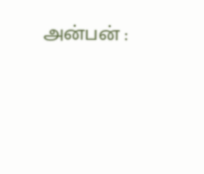அன்பன் :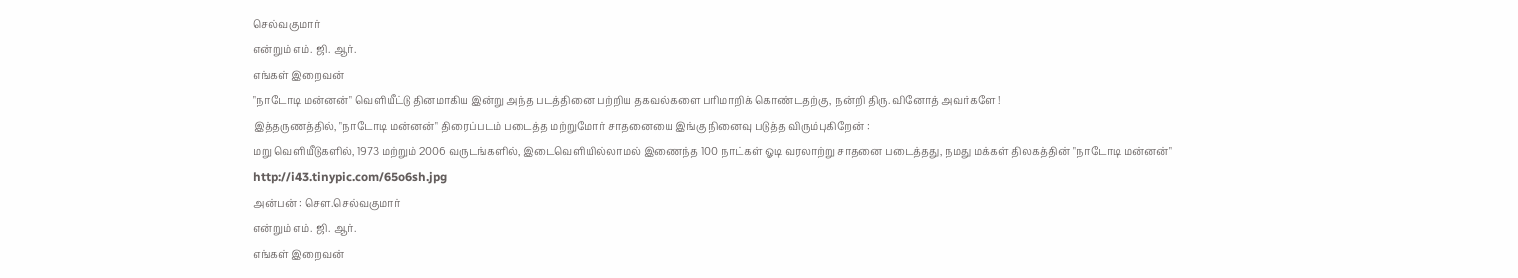செல்வகுமார்
என்றும் எம். ஜி. ஆர்.
எங்கள் இறைவன்
"நாடோடி மன்னன்" வெளியீட்டு தினமாகிய இன்று அந்த படத்தினை பற்றிய தகவல்களை பரிமாறிக் கொண்டதற்கு, நன்றி திரு. வினோத் அவர்களே !
இத்தருணத்தில், "நாடோடி மன்னன்" திரைப்படம் படைத்த மற்றுமோர் சாதனையை இங்கு நினைவு படுத்த விரும்புகிறேன் :
மறு வெளியீடுகளில், 1973 மற்றும் 2006 வருடங்களில், இடைவெளியில்லாமல் இணைந்த 100 நாட்கள் ஓடி வரலாற்று சாதனை படைத்தது, நமது மக்கள் திலகத்தின் "நாடோடி மன்னன்"
http://i43.tinypic.com/65o6sh.jpg
அன்பன் : சௌ.செல்வகுமார்
என்றும் எம். ஜி. ஆர்.
எங்கள் இறைவன்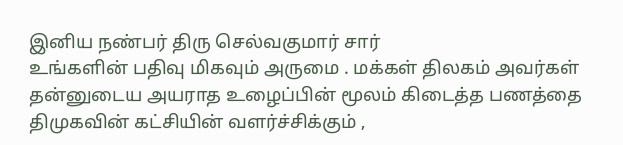இனிய நண்பர் திரு செல்வகுமார் சார்
உங்களின் பதிவு மிகவும் அருமை . மக்கள் திலகம் அவர்கள் தன்னுடைய அயராத உழைப்பின் மூலம் கிடைத்த பணத்தை திமுகவின் கட்சியின் வளர்ச்சிக்கும் ,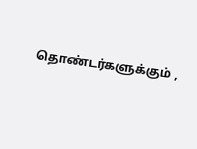தொண்டர்களுக்கும் ,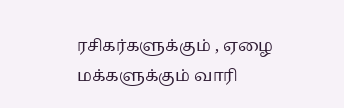ரசிகர்களுக்கும் , ஏழை மக்களுக்கும் வாரி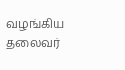வழங்கிய தலைவர்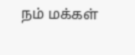நம் மக்கள்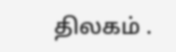திலகம் .